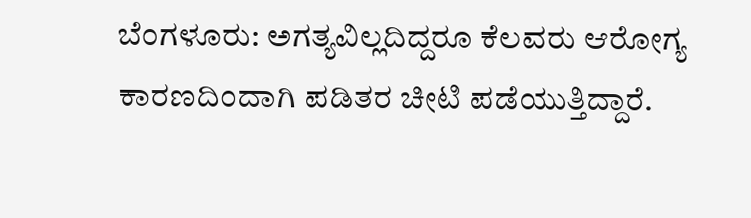ಬೆಂಗಳೂರು: ಅಗತ್ಯವಿಲ್ಲದಿದ್ದರೂ ಕೆಲವರು ಆರೋಗ್ಯ ಕಾರಣದಿಂದಾಗಿ ಪಡಿತರ ಚೀಟಿ ಪಡೆಯುತ್ತಿದ್ದಾರೆ.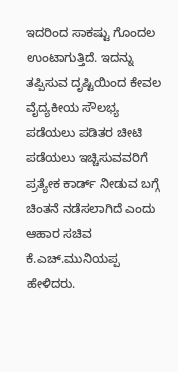ಇದರಿಂದ ಸಾಕಷ್ಟು ಗೊಂದಲ ಉಂಟಾಗುತ್ತಿದೆ. ಇದನ್ನು ತಪ್ಪಿಸುವ ದೃಷ್ಟಿಯಿಂದ ಕೇವಲ ವೈದ್ಯಕೀಯ ಸೌಲಭ್ಯ ಪಡೆಯಲು ಪಡಿತರ ಚೀಟಿ ಪಡೆಯಲು ಇಚ್ಚಿಸುವವರಿಗೆ ಪ್ರತ್ಯೇಕ ಕಾರ್ಡ್ ನೀಡುವ ಬಗ್ಗೆ ಚಿಂತನೆ ನಡೆಸಲಾಗಿದೆ ಎಂದು ಆಹಾರ ಸಚಿವ ಕೆ.ಎಚ್.ಮುನಿಯಪ್ಪ ಹೇಳಿದರು.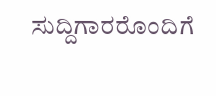ಸುದ್ದಿಗಾರರೊಂದಿಗೆ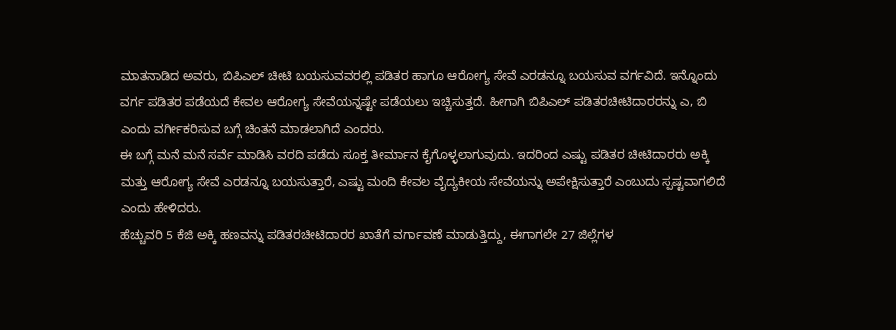ಮಾತನಾಡಿದ ಅವರು, ಬಿಪಿಎಲ್ ಚೀಟಿ ಬಯಸುವವರಲ್ಲಿ ಪಡಿತರ ಹಾಗೂ ಆರೋಗ್ಯ ಸೇವೆ ಎರಡನ್ನೂ ಬಯಸುವ ವರ್ಗವಿದೆ. ಇನ್ನೊಂದು ವರ್ಗ ಪಡಿತರ ಪಡೆಯದೆ ಕೇವಲ ಆರೋಗ್ಯ ಸೇವೆಯನ್ನಷ್ಟೇ ಪಡೆಯಲು ಇಚ್ಚಿಸುತ್ತದೆ. ಹೀಗಾಗಿ ಬಿಪಿಎಲ್ ಪಡಿತರಚೀಟಿದಾರರನ್ನು ಎ, ಬಿ ಎಂದು ವರ್ಗೀಕರಿಸುವ ಬಗ್ಗೆ ಚಿಂತನೆ ಮಾಡಲಾಗಿದೆ ಎಂದರು.
ಈ ಬಗ್ಗೆ ಮನೆ ಮನೆ ಸರ್ವೆ ಮಾಡಿಸಿ ವರದಿ ಪಡೆದು ಸೂಕ್ತ ತೀರ್ಮಾನ ಕೈಗೊಳ್ಳಲಾಗುವುದು. ಇದರಿಂದ ಎಷ್ಟು ಪಡಿತರ ಚೀಟಿದಾರರು ಅಕ್ಕಿ ಮತ್ತು ಆರೋಗ್ಯ ಸೇವೆ ಎರಡನ್ನೂ ಬಯಸುತ್ತಾರೆ, ಎಷ್ಟು ಮಂದಿ ಕೇವಲ ವೈದ್ಯಕೀಯ ಸೇವೆಯನ್ನು ಅಪೇಕ್ಷಿಸುತ್ತಾರೆ ಎಂಬುದು ಸ್ಪಷ್ಟವಾಗಲಿದೆ ಎಂದು ಹೇಳಿದರು.
ಹೆಚ್ಚುವರಿ 5 ಕೆಜಿ ಅಕ್ಕಿ ಹಣವನ್ನು ಪಡಿತರಚೀಟಿದಾರರ ಖಾತೆಗೆ ವರ್ಗಾವಣೆ ಮಾಡುತ್ತಿದ್ದು, ಈಗಾಗಲೇ 27 ಜಿಲ್ಲೆಗಳ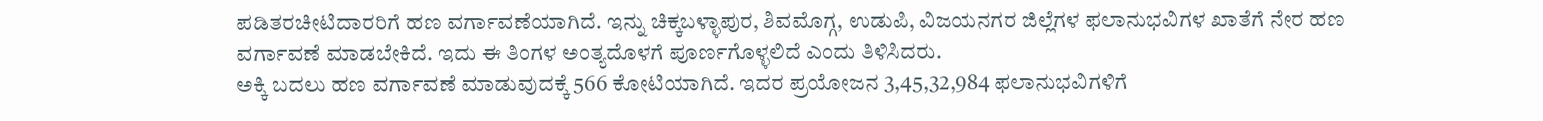ಪಡಿತರಚೀಟಿದಾರರಿಗೆ ಹಣ ವರ್ಗಾವಣೆಯಾಗಿದೆ. ಇನ್ನು ಚಿಕ್ಕಬಳ್ಳಾಪುರ, ಶಿವಮೊಗ್ಗ, ಉಡುಪಿ, ವಿಜಯನಗರ ಜಿಲ್ಲೆಗಳ ಫಲಾನುಭವಿಗಳ ಖಾತೆಗೆ ನೇರ ಹಣ ವರ್ಗಾವಣೆ ಮಾಡಬೇಕಿದೆ. ಇದು ಈ ತಿಂಗಳ ಅಂತ್ಯದೊಳಗೆ ಪೂರ್ಣಗೊಳ್ಳಲಿದೆ ಎಂದು ತಿಳಿಸಿದರು.
ಅಕ್ಕಿ ಬದಲು ಹಣ ವರ್ಗಾವಣೆ ಮಾಡುವುದಕ್ಕೆ 566 ಕೋಟಿಯಾಗಿದೆ. ಇದರ ಪ್ರಯೋಜನ 3,45,32,984 ಫಲಾನುಭವಿಗಳಿಗೆ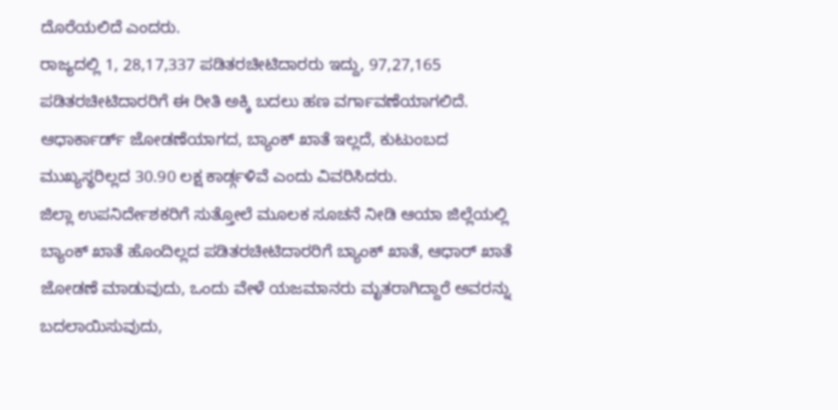ದೊರೆಯಲಿದೆ ಎಂದರು.
ರಾಜ್ಯದಲ್ಲಿ 1, 28,17,337 ಪಡಿತರಚೀಟಿದಾರರು ಇದ್ದು, 97,27,165 ಪಡಿತರಚೀಟಿದಾರರಿಗೆ ಈ ರೀತಿ ಅಕ್ಕಿ ಬದಲು ಹಣ ವರ್ಗಾವಣೆಯಾಗಲಿದೆ. ಆಧಾರ್ಕಾರ್ಡ್ ಜೋಡಣೆಯಾಗದ, ಬ್ಯಾಂಕ್ ಖಾತೆ ಇಲ್ಲದೆ, ಕುಟುಂಬದ ಮುಖ್ಯಸ್ಥರಿಲ್ಲದ 30.90 ಲಕ್ಷ ಕಾರ್ಡ್ಗಳಿವೆ ಎಂದು ವಿವರಿಸಿದರು.
ಜಿಲ್ಲಾ ಉಪನಿರ್ದೇಶಕರಿಗೆ ಸುತ್ತೋಲೆ ಮೂಲಕ ಸೂಚನೆ ನೀಡಿ ಆಯಾ ಜಿಲ್ಲೆಯಲ್ಲಿ ಬ್ಯಾಂಕ್ ಖಾತೆ ಹೊಂದಿಲ್ಲದ ಪಡಿತರಚೀಟಿದಾರರಿಗೆ ಬ್ಯಾಂಕ್ ಖಾತೆ, ಆಧಾರ್ ಖಾತೆ ಜೋಡಣೆ ಮಾಡುವುದು, ಒಂದು ವೇಳೆ ಯಜಮಾನರು ಮೃತರಾಗಿದ್ದಾರೆ ಅವರನ್ನು ಬದಲಾಯಿಸುವುದು,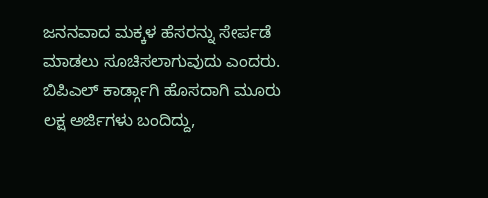ಜನನವಾದ ಮಕ್ಕಳ ಹೆಸರನ್ನು ಸೇರ್ಪಡೆ ಮಾಡಲು ಸೂಚಿಸಲಾಗುವುದು ಎಂದರು.
ಬಿಪಿಎಲ್ ಕಾರ್ಡ್ಗಾಗಿ ಹೊಸದಾಗಿ ಮೂರು ಲಕ್ಷ ಅರ್ಜಿಗಳು ಬಂದಿದ್ದು,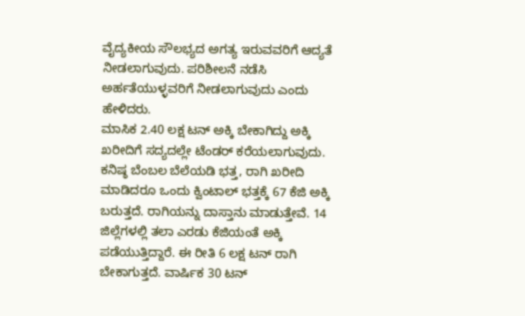ವೈದ್ಯಕೀಯ ಸೌಲಭ್ಯದ ಅಗತ್ಯ ಇರುವವರಿಗೆ ಆದ್ಯತೆ ನೀಡಲಾಗುವುದು. ಪರಿಶೀಲನೆ ನಡೆಸಿ ಅರ್ಹತೆಯುಳ್ಳವರಿಗೆ ನೀಡಲಾಗುವುದು ಎಂದು ಹೇಳಿದರು.
ಮಾಸಿಕ 2.40 ಲಕ್ಷ ಟನ್ ಅಕ್ಕಿ ಬೇಕಾಗಿದ್ದು ಅಕ್ಕಿ ಖರೀದಿಗೆ ಸದ್ಯದಲ್ಲೇ ಟೆಂಡರ್ ಕರೆಯಲಾಗುವುದು. ಕನಿಷ್ಠ ಬೆಂಬಲ ಬೆಲೆಯಡಿ ಭತ್ತ, ರಾಗಿ ಖರೀದಿ ಮಾಡಿದರೂ ಒಂದು ಕ್ವಿಂಟಾಲ್ ಭತ್ತಕ್ಕೆ 67 ಕೆಜಿ ಅಕ್ಕಿ ಬರುತ್ತದೆ. ರಾಗಿಯನ್ನು ದಾಸ್ತಾನು ಮಾಡುತ್ತೇವೆ. 14 ಜಿಲ್ಲೆಗಳಲ್ಲಿ ತಲಾ ಎರಡು ಕೆಜಿಯಂತೆ ಅಕ್ಕಿ ಪಡೆಯುತ್ತಿದ್ದಾರೆ. ಈ ರೀತಿ 6 ಲಕ್ಷ ಟನ್ ರಾಗಿ ಬೇಕಾಗುತ್ತದೆ. ವಾರ್ಷಿಕ 30 ಟನ್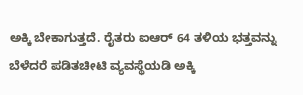ಅಕ್ಕಿ ಬೇಕಾಗುತ್ತದೆ. ರೈತರು ಐಆರ್ 64 ತಳಿಯ ಭತ್ತವನ್ನು ಬೆಳೆದರೆ ಪಡಿತಚೀಟಿ ವ್ಯವಸ್ಥೆಯಡಿ ಅಕ್ಕಿ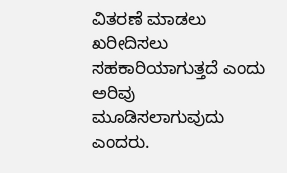ವಿತರಣೆ ಮಾಡಲು ಖರೀದಿಸಲು ಸಹಕಾರಿಯಾಗುತ್ತದೆ ಎಂದು ಅರಿವು ಮೂಡಿಸಲಾಗುವುದು ಎಂದರು.